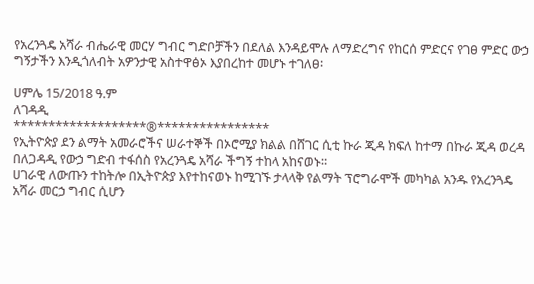የአረንጓዴ አሻራ ብሔራዊ መርሃ ግብር ግድቦቻችን በደለል እንዳይሞሉ ለማድረግና የከርሰ ምድርና የገፀ ምድር ውኃ ግኝታችን እንዲጎለብት አዎንታዊ አስተዋፅኦ እያበረከተ መሆኑ ተገለፀ፡

ሀምሌ 15/2018 ዓ.ም
ለገዳዲ
*******************®****************
የኢትዮጵያ ደን ልማት አመራሮችና ሠራተኞች በኦሮሚያ ክልል በሸገር ሲቲ ኩራ ጂዳ ክፍለ ከተማ በኩራ ጂዳ ወረዳ በለጋዳዲ የውኃ ግድብ ተፋሰስ የአረንጓዴ አሻራ ችግኝ ተከላ አከናወኑ።
ሀገራዊ ለውጡን ተከትሎ በኢትዮጵያ እየተከናወኑ ከሚገኙ ታላላቅ የልማት ፕሮግራሞች መካካል አንዱ የአረንጓዴ አሻራ መርኃ ግብር ሲሆን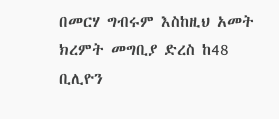በመርሃ ግብሩም እስከዚህ አመት ክረምት መግቢያ ድረስ ከ48 ቢሊዮን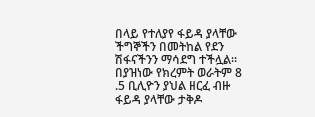በላይ የተለያየ ፋይዳ ያላቸው ችግኞችን በመትከል የደን ሽፋናችንን ማሳደግ ተችሏል፡፡ በያዝነው የክረምት ወራትም 8 .5 ቢሊዮን ያህል ዘርፈ ብዙ ፋይዳ ያላቸው ታቅዶ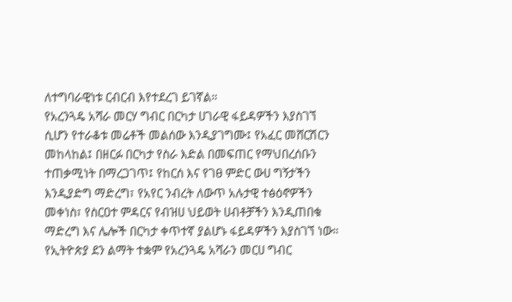ለተግባራዊነቱ ርብርብ እየተደረገ ይገኛል።
የአረንጓዴ አሻራ መርሃ ግብር በርካታ ሀገራዊ ፋይዳዎችን እያስገኘ ሲሆን የተራቆቱ መሬቶች መልሰው እንዲያገግሙ፤ የአፈር መሸርሽርን መከላከል፤ በዘርፉ በርካታ የስራ እድል በመፍጠር የማህበረሰቡን ተጠቃሚነት በማረጋገጥ፤ የከርሰ እና የገፀ ምድር ውሀ ግኝታችን እንዲያድግ ማድረግ፣ የአየር ንብረት ለውጥ አሉታዊ ተፅዕኖዎችን መቀነስ፣ የስርዐተ ምዳርና የብዝሀ ህይወት ሀብቶቻችን እንዲጠበቁ ማድረግ እና ሌሎች በርካታ ቀጥተኛ ያልሆኑ ፋይዳዎችን እያስገኘ ነው።
የኢትዮጵያ ደን ልማት ተቋም የአረንጓዴ አሻራን መርሀ ግብር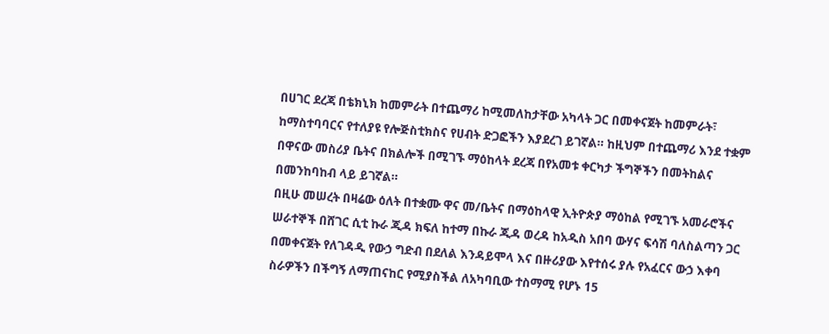በሀገር ደረጃ በቴክኒክ ከመምራት በተጨማሪ ከሚመለከታቸው አካላት ጋር በመቀናጀት ከመምራት፣ ከማስተባባርና የተለያዩ የሎጅስቲክስና የሀብት ድጋፎችን እያደረገ ይገኛል። ከዚህም በተጨማሪ እንደ ተቋም በዋናው መስሪያ ቤትና በክልሎች በሚገኙ ማዕከላት ደረጃ በየአመቱ ቀርካታ ችግኞችን በመትከልና በመንከባከብ ላይ ይገኛል።
በዚሁ መሠረት በዛሬው ዕለት በተቋሙ ዋና መ/ቤትና በማዕከላዊ ኢትዮጵያ ማዕከል የሚገኙ አመራሮችና ሠራተኞች በሸገር ሲቲ ኩራ ጂዳ ክፍለ ከተማ በኩራ ጂዳ ወረዳ ከአዲስ አበባ ውሃና ፍሳሽ ባለስልጣን ጋር በመቀናጀት የለገዳዲ የውኃ ግድብ በደለል እንዳይሞላ እና በዙሪያው እየተሰሩ ያሉ የአፈርና ውኃ እቀባ ስራዎችን በችግኝ ለማጠናከር የሚያስችል ለአካባቢው ተስማሚ የሆኑ 15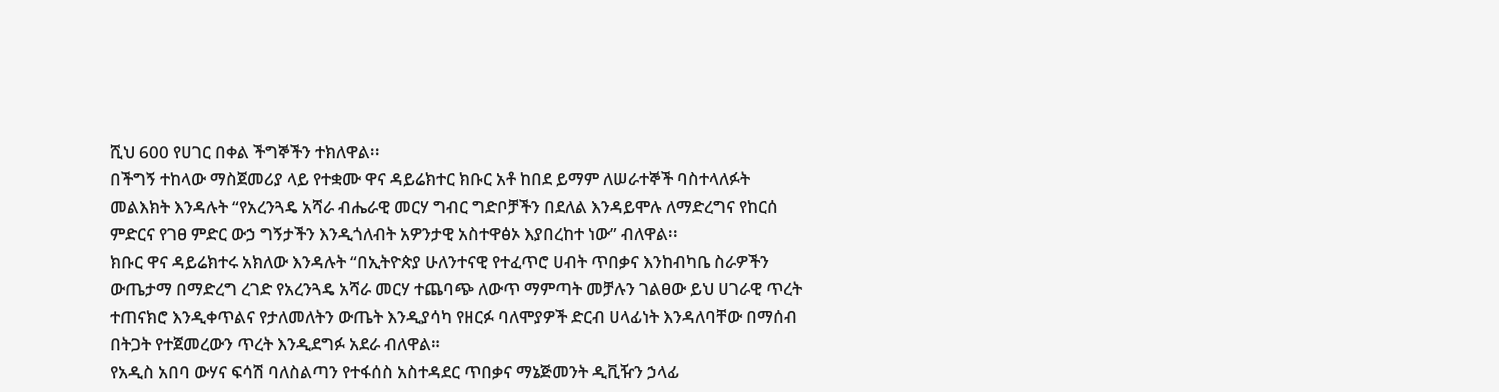ሺህ 600 የሀገር በቀል ችግኞችን ተክለዋል፡፡
በችግኝ ተከላው ማስጀመሪያ ላይ የተቋሙ ዋና ዳይሬክተር ክቡር አቶ ከበደ ይማም ለሠራተኞች ባስተላለፉት መልእክት እንዳሉት “የአረንጓዴ አሻራ ብሔራዊ መርሃ ግብር ግድቦቻችን በደለል እንዳይሞሉ ለማድረግና የከርሰ ምድርና የገፀ ምድር ውኃ ግኝታችን እንዲጎለብት አዎንታዊ አስተዋፅኦ እያበረከተ ነው” ብለዋል፡፡
ክቡር ዋና ዳይሬክተሩ አክለው እንዳሉት “በኢትዮጵያ ሁለንተናዊ የተፈጥሮ ሀብት ጥበቃና እንከብካቤ ስራዎችን ውጤታማ በማድረግ ረገድ የአረንጓዴ አሻራ መርሃ ተጨባጭ ለውጥ ማምጣት መቻሉን ገልፀው ይህ ሀገራዊ ጥረት ተጠናክሮ እንዲቀጥልና የታለመለትን ውጤት እንዲያሳካ የዘርፉ ባለሞያዎች ድርብ ሀላፊነት እንዳለባቸው በማሰብ በትጋት የተጀመረውን ጥረት እንዲደግፉ አደራ ብለዋል።
የአዲስ አበባ ውሃና ፍሳሽ ባለስልጣን የተፋሰስ አስተዳደር ጥበቃና ማኔጅመንት ዲቪዥን ኃላፊ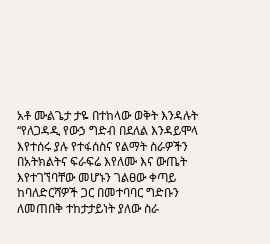አቶ ሙልጌታ ታዬ በተከላው ወቅት እንዳሉት “የለጋዳዲ የውኃ ግድብ በደለል እንዳይሞላ እየተሰሩ ያሉ የተፋሰስና የልማት ስራዎችን በአትክልትና ፍራፍሬ እየለሙ እና ውጤት እየተገኘባቸው መሆኑን ገልፀው ቀጣይ ከባለድርሻዎች ጋር በመተባባር ግድቡን ለመጠበቅ ተከታታይነት ያለው ስራ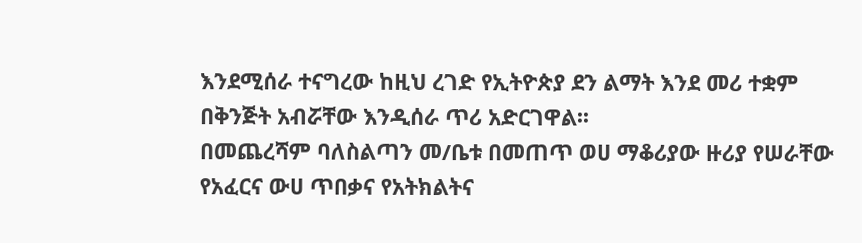እንደሚሰራ ተናግረው ከዚህ ረገድ የኢትዮጵያ ደን ልማት እንደ መሪ ተቋም በቅንጅት አብሯቸው እንዲሰራ ጥሪ አድርገዋል፡፡
በመጨረሻም ባለስልጣን መ/ቤቱ በመጠጥ ወሀ ማቆሪያው ዙሪያ የሠራቸው የአፈርና ውሀ ጥበቃና የአትክልትና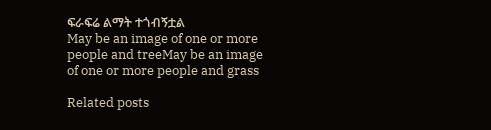ፍራፍሬ ልማት ተጎብኝቷል
May be an image of one or more people and treeMay be an image of one or more people and grass

Related posts